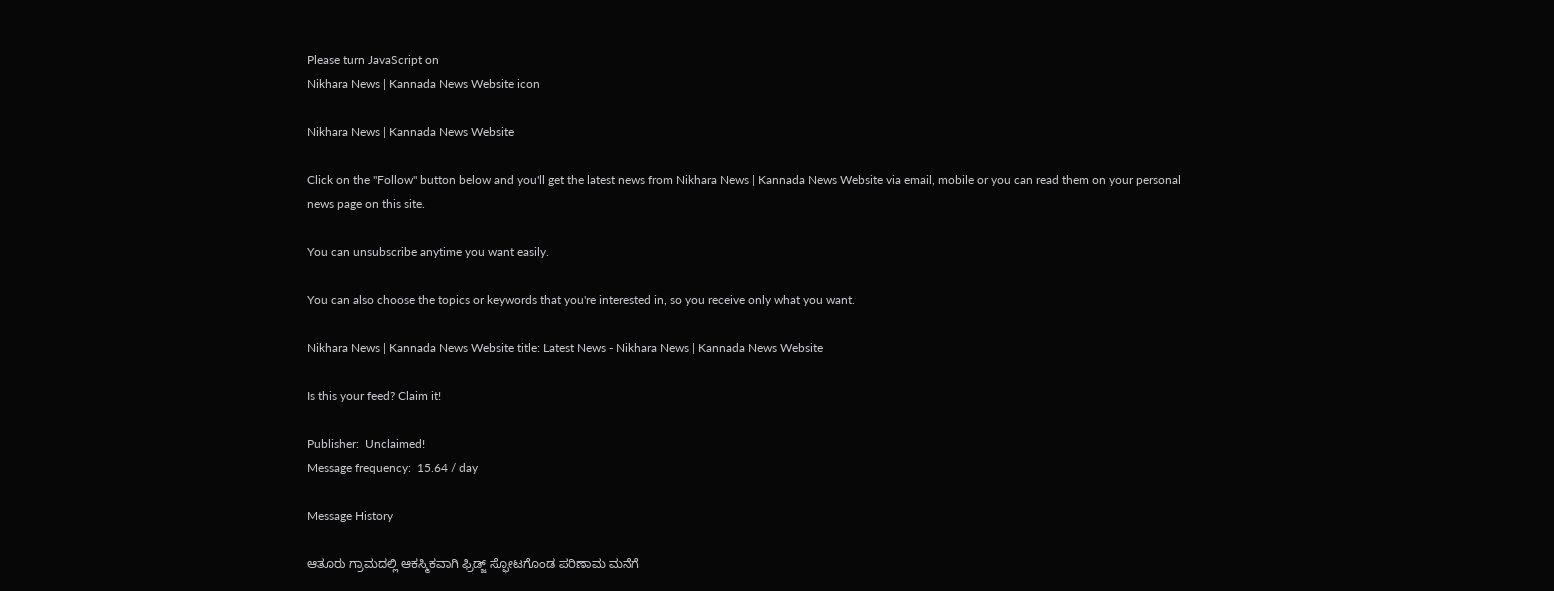Please turn JavaScript on
Nikhara News | Kannada News Website icon

Nikhara News | Kannada News Website

Click on the "Follow" button below and you'll get the latest news from Nikhara News | Kannada News Website via email, mobile or you can read them on your personal news page on this site.

You can unsubscribe anytime you want easily.

You can also choose the topics or keywords that you're interested in, so you receive only what you want.

Nikhara News | Kannada News Website title: Latest News - Nikhara News | Kannada News Website

Is this your feed? Claim it!

Publisher:  Unclaimed!
Message frequency:  15.64 / day

Message History

ಆತೂರು ಗ್ರಾಮದಲ್ಲಿ ಆಕಸ್ಮಿಕವಾಗಿ ಫ್ರಿಡ್ಜ್ ಸ್ಫೋಟಗೊಂಡ ಪರಿಣಾಮ ಮನೆಗೆ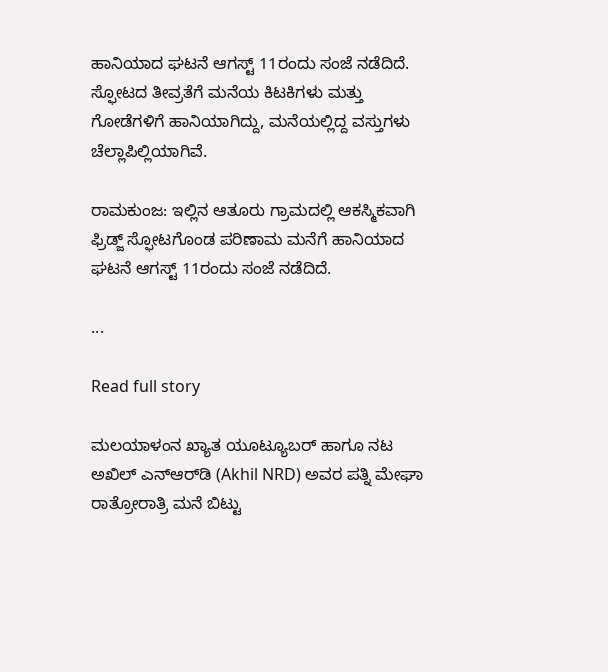ಹಾನಿಯಾದ ಘಟನೆ ಆಗಸ್ಟ್ 11ರಂದು ಸಂಜೆ ನಡೆದಿದೆ. ಸ್ಫೋಟದ ತೀವ್ರತೆಗೆ ಮನೆಯ ಕಿಟಕಿಗಳು ಮತ್ತು ಗೋಡೆಗಳಿಗೆ ಹಾನಿಯಾಗಿದ್ದು, ಮನೆಯಲ್ಲಿದ್ದ ವಸ್ತುಗಳು ಚೆಲ್ಲಾಪಿಲ್ಲಿಯಾಗಿವೆ.

ರಾಮಕುಂಜ: ಇಲ್ಲಿನ ಆತೂರು ಗ್ರಾಮದಲ್ಲಿ ಆಕಸ್ಮಿಕವಾಗಿ ಫ್ರಿಡ್ಜ್ ಸ್ಫೋಟಗೊಂಡ ಪರಿಣಾಮ ಮನೆಗೆ ಹಾನಿಯಾದ ಘಟನೆ ಆಗಸ್ಟ್ 11ರಂದು ಸಂಜೆ ನಡೆದಿದೆ.

...

Read full story

ಮಲಯಾಳಂನ ಖ್ಯಾತ ಯೂಟ್ಯೂಬರ್ ಹಾಗೂ ನಟ ಅಖಿಲ್ ಎನ್‌ಆರ್‌ಡಿ (Akhil NRD) ಅವರ ಪತ್ನಿ ಮೇಘಾ ರಾತ್ರೋರಾತ್ರಿ ಮನೆ ಬಿಟ್ಟು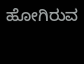ಹೋಗಿರುವ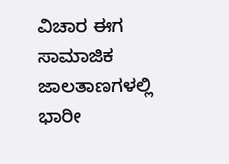ವಿಚಾರ ಈಗ ಸಾಮಾಜಿಕ ಜಾಲತಾಣಗಳಲ್ಲಿ ಭಾರೀ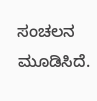ಸಂಚಲನ ಮೂಡಿಸಿದೆ.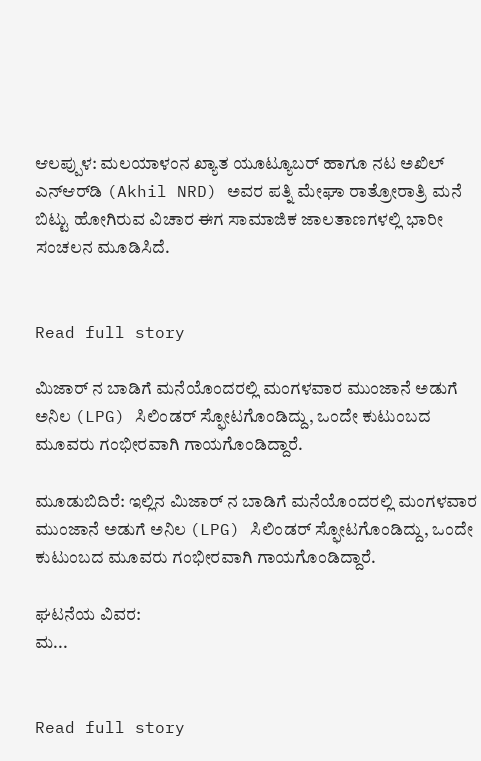ಆಲಪ್ಪುಳ: ಮಲಯಾಳಂನ ಖ್ಯಾತ ಯೂಟ್ಯೂಬರ್ ಹಾಗೂ ನಟ ಅಖಿಲ್ ಎನ್‌ಆರ್‌ಡಿ (Akhil NRD) ಅವರ ಪತ್ನಿ ಮೇಘಾ ರಾತ್ರೋರಾತ್ರಿ ಮನೆ ಬಿಟ್ಟು ಹೋಗಿರುವ ವಿಚಾರ ಈಗ ಸಾಮಾಜಿಕ ಜಾಲತಾಣಗಳಲ್ಲಿ ಭಾರೀ ಸಂಚಲನ ಮೂಡಿಸಿದೆ.


Read full story

ಮಿಜಾರ್ ನ ಬಾಡಿಗೆ ಮನೆಯೊಂದರಲ್ಲಿ ಮಂಗಳವಾರ ಮುಂಜಾನೆ ಅಡುಗೆ ಅನಿಲ (LPG) ಸಿಲಿಂಡರ್ ಸ್ಫೋಟಗೊಂಡಿದ್ದು, ಒಂದೇ ಕುಟುಂಬದ ಮೂವರು ಗಂಭೀರವಾಗಿ ಗಾಯಗೊಂಡಿದ್ದಾರೆ.

ಮೂಡುಬಿದಿರೆ: ಇಲ್ಲಿನ ಮಿಜಾರ್ ನ ಬಾಡಿಗೆ ಮನೆಯೊಂದರಲ್ಲಿ ಮಂಗಳವಾರ ಮುಂಜಾನೆ ಅಡುಗೆ ಅನಿಲ (LPG) ಸಿಲಿಂಡರ್ ಸ್ಫೋಟಗೊಂಡಿದ್ದು, ಒಂದೇ ಕುಟುಂಬದ ಮೂವರು ಗಂಭೀರವಾಗಿ ಗಾಯಗೊಂಡಿದ್ದಾರೆ.

ಘಟನೆಯ ವಿವರ:
ಮ...


Read full story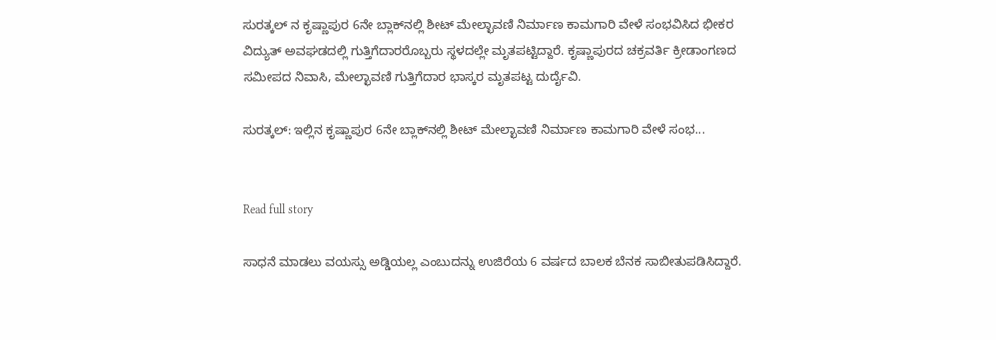ಸುರತ್ಕಲ್ ನ ಕೃಷ್ಣಾಪುರ 6ನೇ ಬ್ಲಾಕ್‌ನಲ್ಲಿ ಶೀಟ್ ಮೇಲ್ಛಾವಣಿ ನಿರ್ಮಾಣ ಕಾಮಗಾರಿ ವೇಳೆ ಸಂಭವಿಸಿದ ಭೀಕರ ವಿದ್ಯುತ್ ಅವಘಡದಲ್ಲಿ ಗುತ್ತಿಗೆದಾರರೊಬ್ಬರು ಸ್ಥಳದಲ್ಲೇ ಮೃತಪಟ್ಟಿದ್ದಾರೆ. ಕೃಷ್ಣಾಪುರದ ಚಕ್ರವರ್ತಿ ಕ್ರೀಡಾಂಗಣದ ಸಮೀಪದ ನಿವಾಸಿ, ಮೇಲ್ಛಾವಣಿ ಗುತ್ತಿಗೆದಾರ ಭಾಸ್ಕರ ಮೃತಪಟ್ಟ ದುರ್ದೈವಿ.

ಸುರತ್ಕಲ್: ಇಲ್ಲಿನ ಕೃಷ್ಣಾಪುರ 6ನೇ ಬ್ಲಾಕ್‌ನಲ್ಲಿ ಶೀಟ್ ಮೇಲ್ಛಾವಣಿ ನಿರ್ಮಾಣ ಕಾಮಗಾರಿ ವೇಳೆ ಸಂಭ...


Read full story

ಸಾಧನೆ ಮಾಡಲು ವಯಸ್ಸು ಅಡ್ಡಿಯಲ್ಲ ಎಂಬುದನ್ನು ಉಜಿರೆಯ 6 ವರ್ಷದ ಬಾಲಕ ಬೆನಕ ಸಾಬೀತುಪಡಿಸಿದ್ದಾರೆ.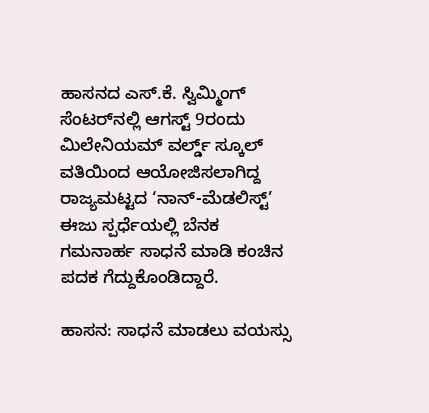ಹಾಸನದ ಎಸ್.ಕೆ. ಸ್ವಿಮ್ಮಿಂಗ್ ಸೆಂಟರ್‌ನಲ್ಲಿ ಆಗಸ್ಟ್ 9ರಂದು ಮಿಲೇನಿಯಮ್ ವರ್ಲ್ಡ್ ಸ್ಕೂಲ್ ವತಿಯಿಂದ ಆಯೋಜಿಸಲಾಗಿದ್ದ ರಾಜ್ಯಮಟ್ಟದ ‘ನಾನ್-ಮೆಡಲಿಸ್ಟ್’ ಈಜು ಸ್ಪರ್ಧೆಯಲ್ಲಿ ಬೆನಕ ಗಮನಾರ್ಹ ಸಾಧನೆ ಮಾಡಿ ಕಂಚಿನ ಪದಕ ಗೆದ್ದುಕೊಂಡಿದ್ದಾರೆ.

ಹಾಸನ: ಸಾಧನೆ ಮಾಡಲು ವಯಸ್ಸು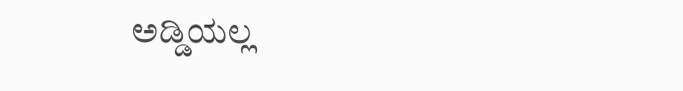ಅಡ್ಡಿಯಲ್ಲ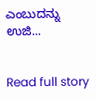ಎಂಬುದನ್ನು ಉಜಿ...


Read full story